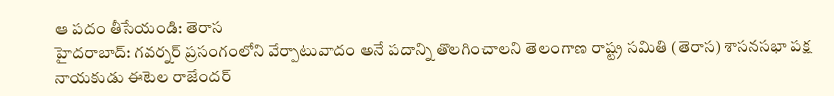ఆ పదం తీసేయండి: తెరాస
హైదరాబాద్: గవర్నర్ ప్రసంగంలోని వేర్పాటువాదం అనే పదాన్ని తొలగించాలని తెలంగాణ రాష్ట్ర సమితి (తెరాస) శాసనసభా పక్ష నాయకుడు ఈటెల రాజేందర్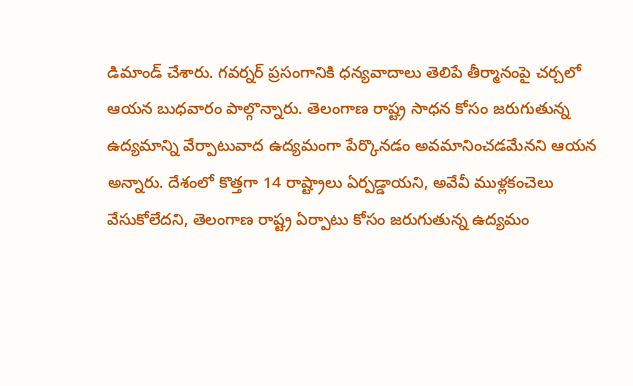డిమాండ్ చేశారు. గవర్నర్ ప్రసంగానికి ధన్యవాదాలు తెలిపే తీర్మానంపై చర్చలో ఆయన బుధవారం పాల్గొన్నారు. తెలంగాణ రాష్ట్ర సాధన కోసం జరుగుతున్న ఉద్యమాన్ని వేర్పాటువాద ఉద్యమంగా పేర్కొనడం అవమానించడమేనని ఆయన అన్నారు. దేశంలో కొత్తగా 14 రాష్ట్రాలు ఏర్పడ్డాయని, అవేవీ ముళ్లకంచెలు వేసుకోలేదని, తెలంగాణ రాష్ట్ర ఏర్పాటు కోసం జరుగుతున్న ఉద్యమం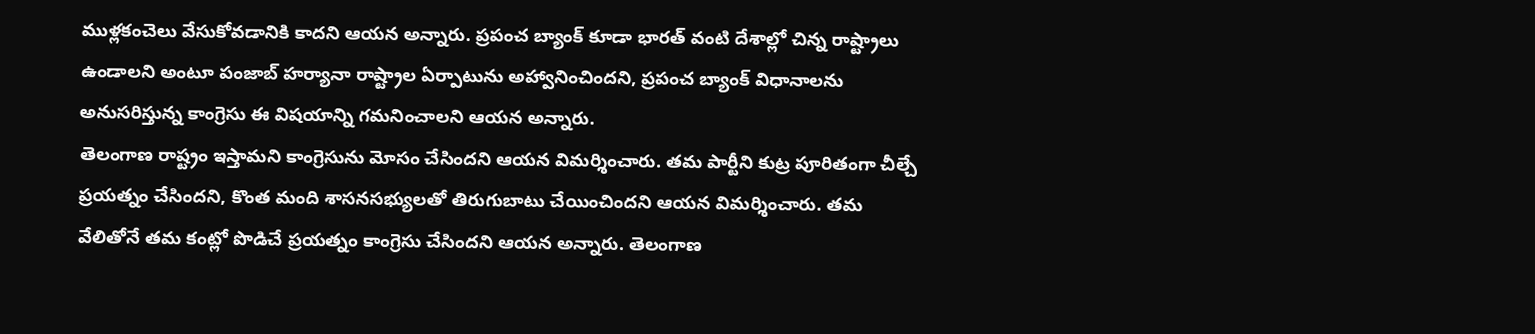ముళ్లకంచెలు వేసుకోవడానికి కాదని ఆయన అన్నారు. ప్రపంచ బ్యాంక్ కూడా భారత్ వంటి దేశాల్లో చిన్న రాష్ట్రాలు ఉండాలని అంటూ పంజాబ్ హర్యానా రాష్ట్రాల ఏర్పాటును అహ్వానించిందని, ప్రపంచ బ్యాంక్ విధానాలను అనుసరిస్తున్న కాంగ్రెసు ఈ విషయాన్ని గమనించాలని ఆయన అన్నారు.
తెలంగాణ రాష్ట్రం ఇస్తామని కాంగ్రెసును మోసం చేసిందని ఆయన విమర్శించారు. తమ పార్టీని కుట్ర పూరితంగా చీల్చే ప్రయత్నం చేసిందని, కొంత మంది శాసనసభ్యులతో తిరుగుబాటు చేయించిందని ఆయన విమర్శించారు. తమ వేలితోనే తమ కంట్లో పొడిచే ప్రయత్నం కాంగ్రెసు చేసిందని ఆయన అన్నారు. తెలంగాణ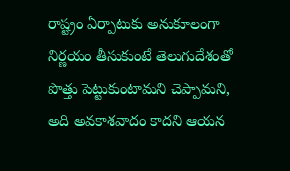రాష్ట్రం ఏర్పాటుకు అనుకూలంగా నిర్ణయం తీసుకుంటే తెలుగుదేశంతో పొత్తు పెట్టుకుంటామని చెప్పామని, అది అవకాశవాదం కాదని ఆయన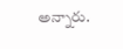అన్నారు.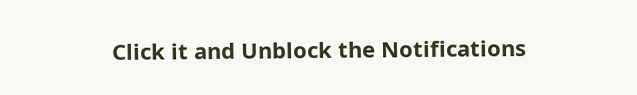Click it and Unblock the Notifications